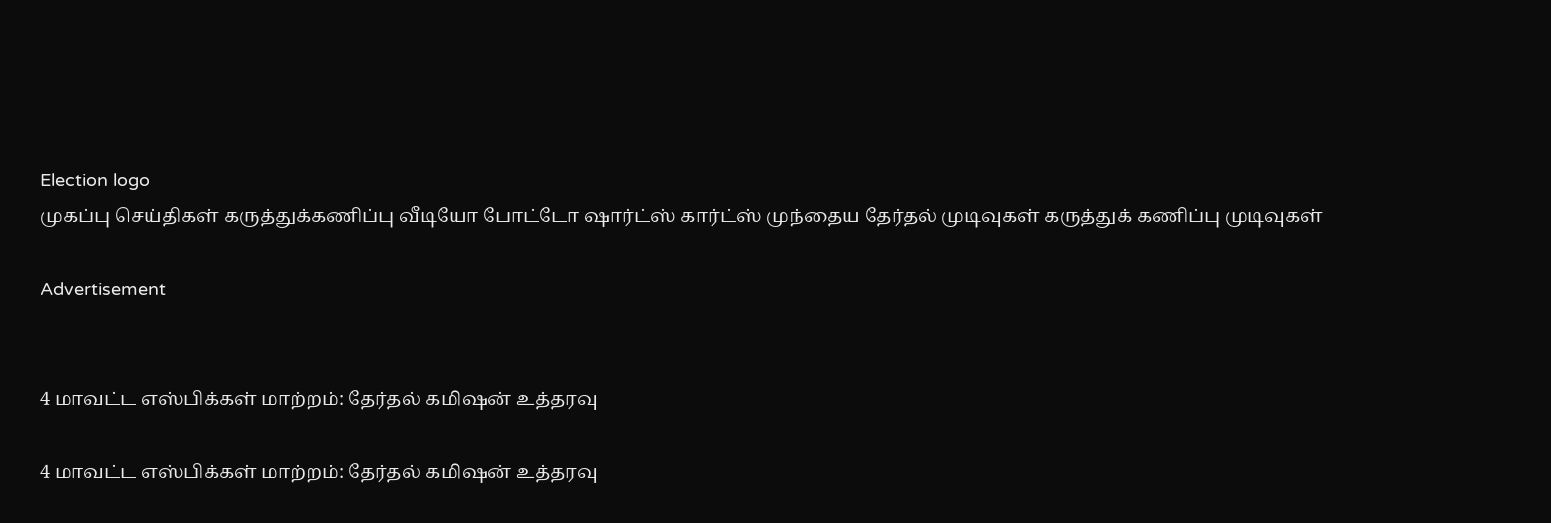Election logo
முகப்பு செய்திகள் கருத்துக்கணிப்பு வீடியோ போட்டோ ஷார்ட்ஸ் கார்ட்ஸ் முந்தைய தேர்தல் முடிவுகள் கருத்துக் கணிப்பு முடிவுகள்

Advertisement


4 மாவட்ட எஸ்பிக்கள் மாற்றம்: தேர்தல் கமிஷன் உத்தரவு

4 மாவட்ட எஸ்பிக்கள் மாற்றம்: தேர்தல் கமிஷன் உத்தரவு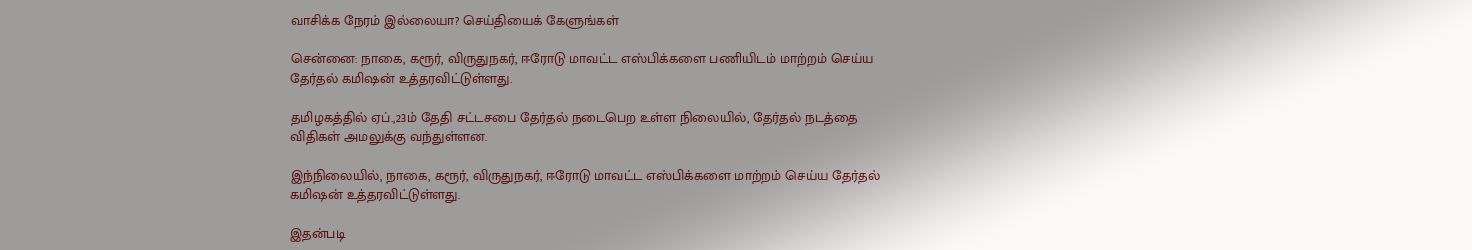வாசிக்க நேரம் இல்லையா? செய்தியைக் கேளுங்கள்

சென்னை: நாகை, கரூர், விருதுநகர், ஈரோடு மாவட்ட எஸ்பிக்களை பணியிடம் மாற்றம் செய்ய தேர்தல் கமிஷன் உத்தரவிட்டுள்ளது.

தமிழகத்தில் ஏப்.,23ம் தேதி சட்டசபை தேர்தல் நடைபெற உள்ள நிலையில், தேர்தல் நடத்தை விதிகள் அமலுக்கு வந்துள்ளன.

இந்நிலையில், நாகை, கரூர், விருதுநகர், ஈரோடு மாவட்ட எஸ்பிக்களை மாற்றம் செய்ய தேர்தல் கமிஷன் உத்தரவிட்டுள்ளது.

இதன்படி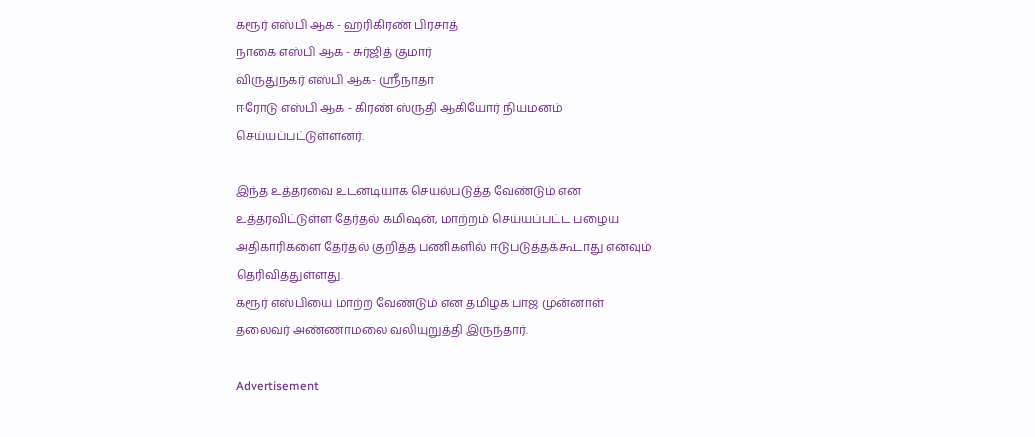கரூர் எஸ்பி ஆக - ஹரிகிரண் பிரசாத்
நாகை எஸ்பி ஆக - சுர்ஜித் குமார்
விருதுநகர் எஸ்பி ஆக- ஸ்ரீநாதா
ஈரோடு எஸ்பி ஆக - கிரண் ஸ்ருதி ஆகியோர் நியமனம் செய்யப்பட்டுள்ளனர்.

இந்த உத்தரவை உடனடியாக செயல்படுத்த வேண்டும் என உத்தரவிட்டுள்ள தேர்தல் கமிஷன், மாற்றம் செய்யப்பட்ட பழைய அதிகாரிகளை தேர்தல் குறித்த பணிகளில் ஈடுபடுத்தக்கூடாது எனவும் தெரிவித்துள்ளது.
கரூர் எஸ்பியை மாற்ற வேண்டும் என தமிழக பாஜ முன்னாள் தலைவர் அண்ணாமலை வலியுறுத்தி இருந்தார்.

Advertisement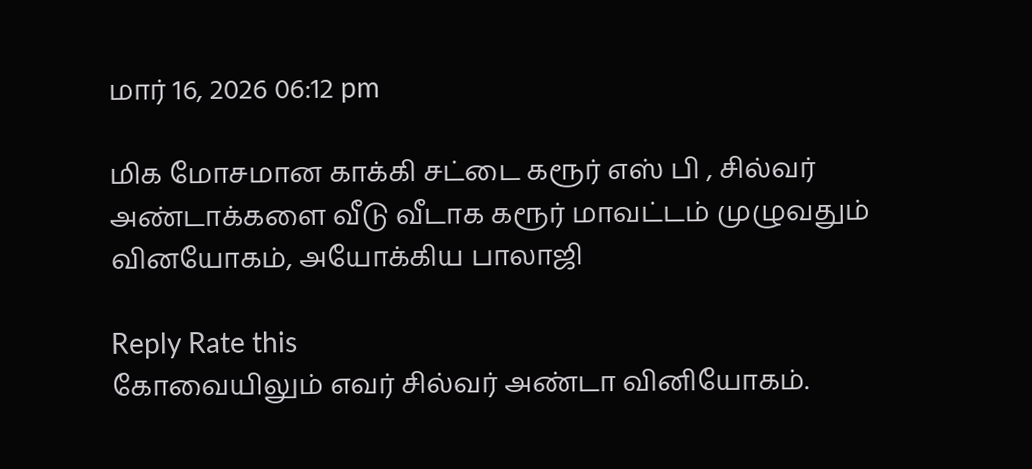மார் 16, 2026 06:12 pm

மிக மோசமான காக்கி சட்டை கரூர் எஸ் பி , சில்வர் அண்டாக்களை வீடு வீடாக கரூர் மாவட்டம் முழுவதும் வினயோகம், அயோக்கிய பாலாஜி

Reply Rate this
கோவையிலும் எவர் சில்வர் அண்டா வினியோகம்.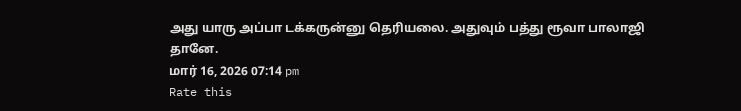அது யாரு அப்பா டக்கருன்னு தெரியலை. அதுவும் பத்து ரூவா பாலாஜி தானே.
மார் 16, 2026 07:14 pm
Rate this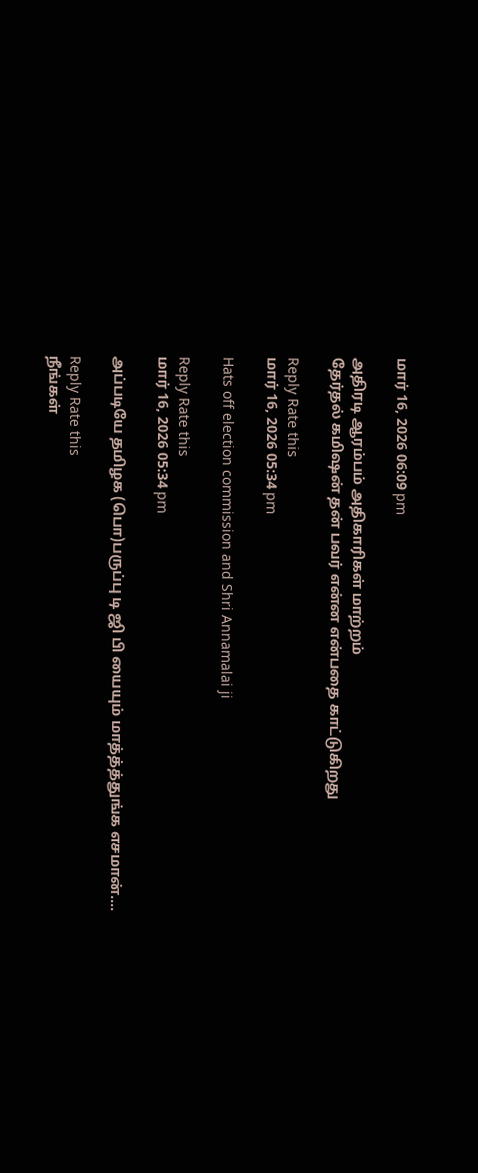மார் 16, 2026 06:09 pm

அதிரடி ஆரம்பம் அதிகாரிகள் மாற்றம்
தேர்தல் கமிஷன் தன் பவர் என்ன என்பதை காட்டுகிறது

Reply Rate this
மார் 16, 2026 05:34 pm

Hats off election commission and Shri Annamalai ji

Reply Rate this
மார் 16, 2026 05:34 pm

அப்படியே தமிழக (பொ)பருப்பு டி ஜி பி யையும் மாத்த்த்துங்க எசமான்....

Reply Rate this
நீங்கள்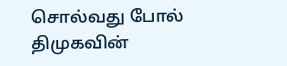சொல்வது போல் திமுகவின்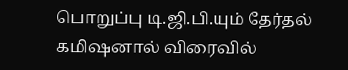பொறுப்பு டி.ஜி.பி.யும் தேர்தல் கமிஷனால் விரைவில்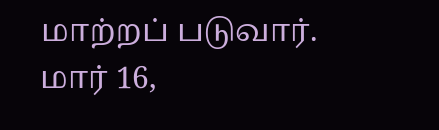மாற்றப் படுவார்.
மார் 16,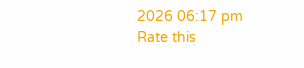2026 06:17 pm
Rate this